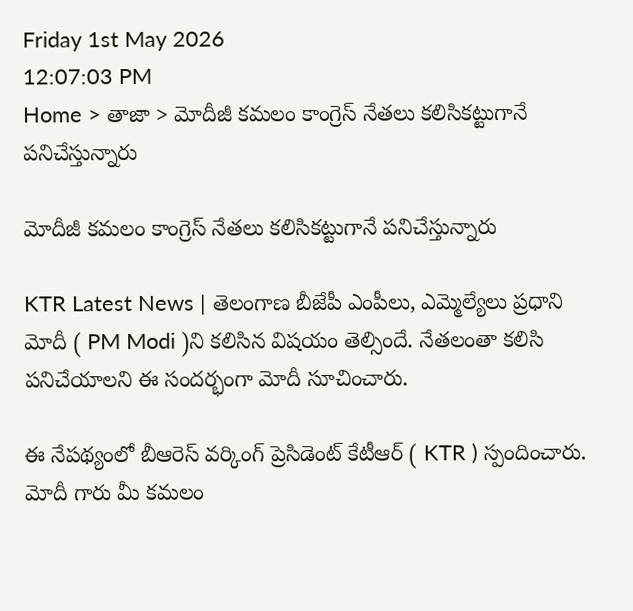Friday 1st May 2026
12:07:03 PM
Home > తాజా > మోదీజీ కమలం కాంగ్రెస్ నేతలు కలిసికట్టుగానే పనిచేస్తున్నారు

మోదీజీ కమలం కాంగ్రెస్ నేతలు కలిసికట్టుగానే పనిచేస్తున్నారు

KTR Latest News | తెలంగాణ బీజేపీ ఎంపీలు, ఎమ్మెల్యేలు ప్రధాని మోదీ ( PM Modi )ని కలిసిన విషయం తెల్సిందే. నేతలంతా కలిసి పనిచేయాలని ఈ సందర్భంగా మోదీ సూచించారు.

ఈ నేపథ్యంలో బీఆరెస్ వర్కింగ్ ప్రెసిడెంట్ కేటీఆర్ ( KTR ) స్పందించారు. మోదీ గారు మీ కమలం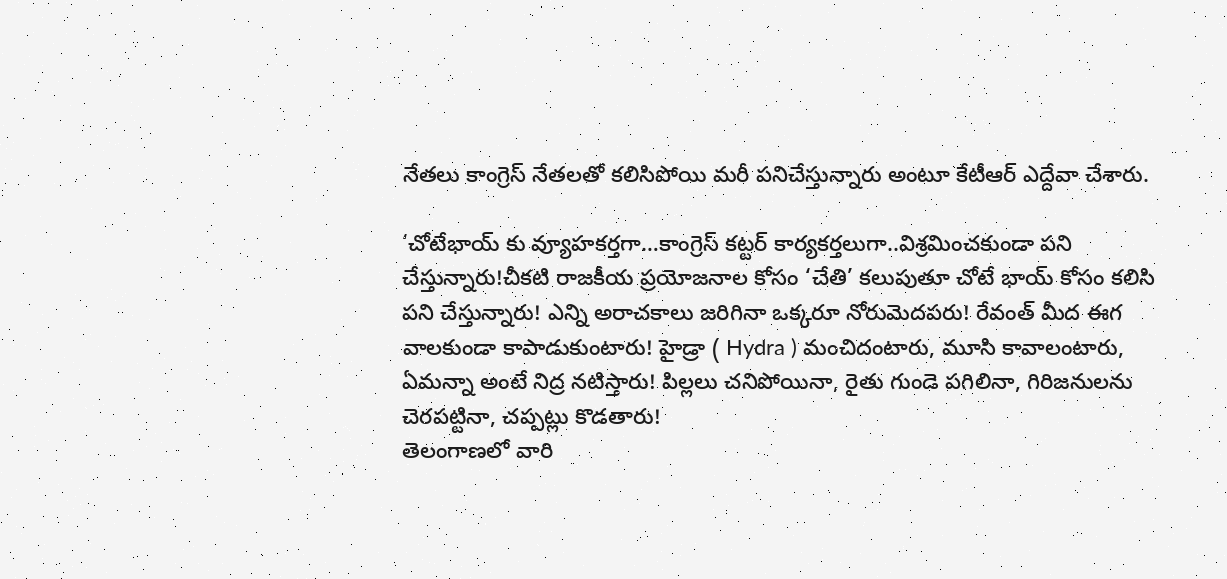నేతలు కాంగ్రెస్ నేతలతో కలిసిపోయి మరీ పనిచేస్తున్నారు అంటూ కేటీఆర్ ఎద్దేవా చేశారు.

‘చోటేభాయ్ కు వ్యూహకర్తగా…కాంగ్రెస్ కట్టర్ కార్యకర్తలుగా..విశ్రమించకుండా పని చేస్తున్నారు!చీకటి రాజకీయ ప్రయోజనాల కోసం ‘చేతి’ కలుపుతూ చోటే భాయ్ కోసం కలిసి పని చేస్తున్నారు! ఎన్ని అరాచకాలు జరిగినా ఒక్కరూ నోరుమెదపరు! రేవంత్ మీద ఈగ వాలకుండా కాపాడుకుంటారు! హైడ్రా ( Hydra ) మంచిదంటారు, మూసి కావాలంటారు, ఏమన్నా అంటే నిద్ర నటిస్తారు! పిల్లలు చనిపోయినా, రైతు గుండె పగిలినా, గిరిజనులను చెరపట్టినా, చప్పట్లు కొడతారు!
తెలంగాణలో వారి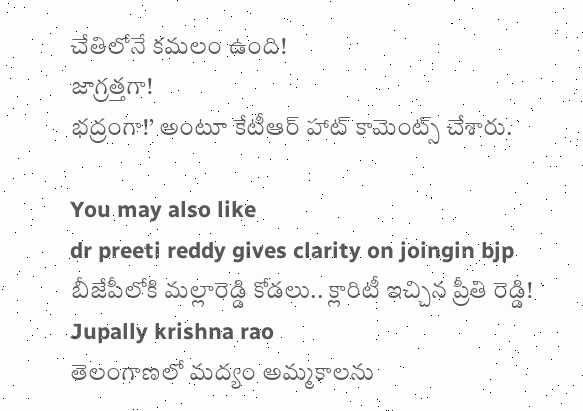చేతిలోనే కమలం ఉంది!
జాగ్రత్తగా!
భద్రంగా!’ అంటూ కేటీఆర్ హాట్ కామెంట్స్ చేశారు.

You may also like
dr preeti reddy gives clarity on joingin bjp
బీజేపీలోకి మల్లారెడ్డి కోడలు.. క్లారిటీ ఇచ్చిన ప్రీతి రెడ్డి!
Jupally krishna rao
తెలంగాణలో మ‌ద్యం అమ్మ‌కాల‌ను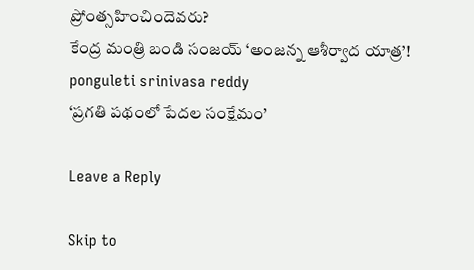ప్రోంత్స‌హించిందెవ‌రు?
కేంద్ర మంత్రి బండి సంజయ్ ‘అంజన్న ఆశీర్వాద యాత్ర’!
ponguleti srinivasa reddy
‘ప్రగతి పథంలో పేదల సంక్షేమం’

Leave a Reply

Skip to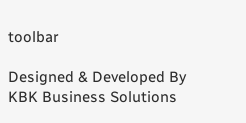toolbar

Designed & Developed By KBK Business Solutions